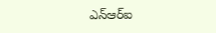ఎన్ఆర్ఐ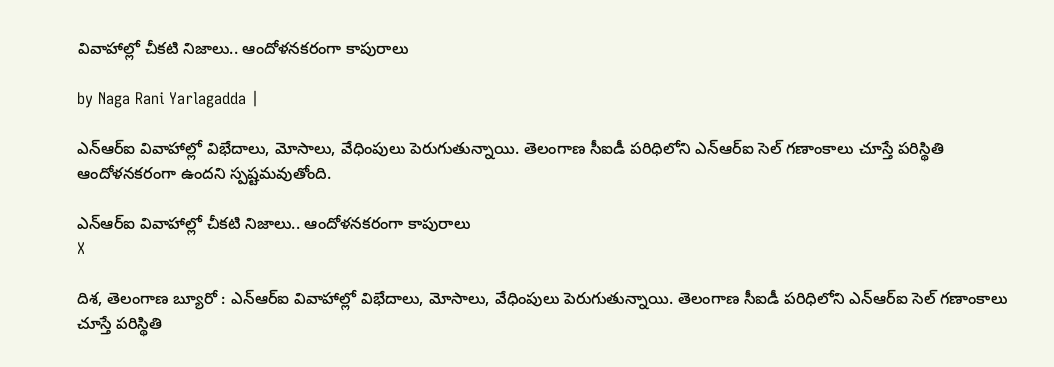వివాహాల్లో చీకటి నిజాలు.. ఆందోళనకరంగా కాపురాలు

by Naga Rani Yarlagadda |

ఎన్ఆర్ఐ వివాహాల్లో విభేదాలు, మోసాలు, వేధింపులు పెరుగుతున్నాయి. తెలంగాణ సీఐడీ పరిధిలోని ఎన్ఆర్ఐ సెల్ గణాంకాలు చూస్తే పరిస్థితి ఆందోళనకరంగా ఉందని స్పష్టమవుతోంది.

ఎన్ఆర్ఐ వివాహాల్లో చీకటి నిజాలు.. ఆందోళనకరంగా కాపురాలు
X

దిశ, తెలంగాణ బ్యూరో : ఎన్ఆర్ఐ వివాహాల్లో విభేదాలు, మోసాలు, వేధింపులు పెరుగుతున్నాయి. తెలంగాణ సీఐడీ పరిధిలోని ఎన్ఆర్ఐ సెల్ గణాంకాలు చూస్తే పరిస్థితి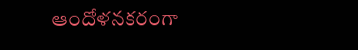ఆందోళనకరంగా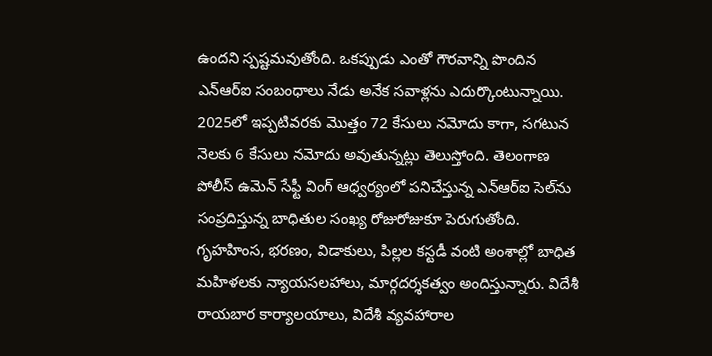ఉందని స్పష్టమవుతోంది. ఒకప్పుడు ఎంతో గౌరవాన్ని పొందిన ఎన్ఆర్ఐ సంబంధాలు నేడు అనేక సవాళ్లను ఎదుర్కొంటున్నాయి. 2025లో ఇప్పటివరకు మొత్తం 72 కేసులు నమోదు కాగా, సగటున నెలకు 6 కేసులు నమోదు అవుతున్నట్లు తెలుస్తోంది. తెలంగాణ పోలీస్ ఉమెన్ సేఫ్టీ వింగ్ ఆధ్వర్యంలో పనిచేస్తున్న ఎన్ఆర్ఐ సెల్‌ను సంప్రదిస్తున్న బాధితుల సంఖ్య రోజురోజుకూ పెరుగుతోంది. గృహహింస, భరణం, విడాకులు, పిల్లల కస్టడీ వంటి అంశాల్లో బాధిత మహిళలకు న్యాయసలహాలు, మార్గదర్శకత్వం అందిస్తున్నారు. విదేశీ రాయబార కార్యాలయాలు, విదేశీ వ్యవహారాల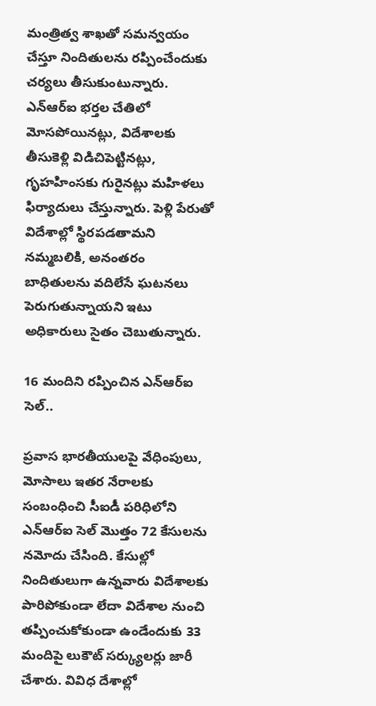మంత్రిత్వ శాఖతో సమన్వయం చేస్తూ నిందితులను రప్పించేందుకు చర్యలు తీసుకుంటున్నారు. ఎన్ఆర్ఐ భర్తల చేతిలో మోసపోయినట్లు, విదేశాలకు తీసుకెళ్లి విడిచిపెట్టినట్లు, గృహహింసకు గురైనట్లు మహిళలు ఫిర్యాదులు చేస్తున్నారు. పెళ్లి పేరుతో విదేశాల్లో స్థిరపడతామని నమ్మబలికి, అనంతరం బాధితులను వదిలేసే ఘటనలు పెరుగుతున్నాయని ఇటు అధికారులు సైతం చెబుతున్నారు.

16 మందిని రప్పించిన ఎన్ఆర్ఐ సెల్..

ప్రవాస భారతీయులపై వేధింపులు, మోసాలు ఇతర నేరాలకు సంబంధించి సీఐడీ పరిధిలోని ఎన్ఆర్ఐ సెల్ మొత్తం 72 కేసులను నమోదు చేసింది. కేసుల్లో నిందితులుగా ఉన్నవారు విదేశాలకు పారిపోకుండా లేదా విదేశాల నుంచి తప్పించుకోకుండా ఉండేందుకు 33 మందిపై లుకౌట్ సర్క్యులర్లు జారీ చేశారు. వివిధ దేశాల్లో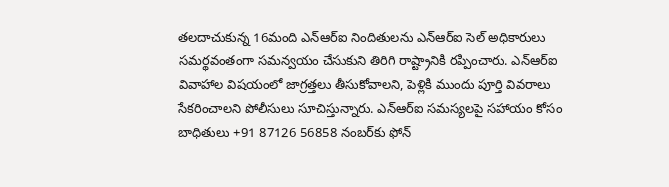తలదాచుకున్న 16మంది ఎన్ఆర్ఐ నిందితులను ఎన్ఆర్ఐ సెల్ అధికారులు సమర్థవంతంగా సమన్వయం చేసుకుని తిరిగి రాష్ట్రానికి రప్పించారు. ఎన్ఆర్ఐ వివాహాల విషయంలో జాగ్రత్తలు తీసుకోవాలని, పెళ్లికి ముందు పూర్తి వివరాలు సేకరించాలని పోలీసులు సూచిస్తున్నారు. ఎన్ఆర్ఐ సమస్యలపై సహాయం కోసం బాధితులు +91 87126 56858 నంబర్‌కు ఫోన్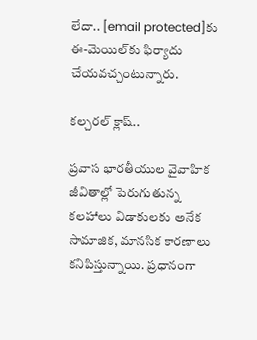లేదా.. [email protected]కు ఈ-మెయిల్‌కు ఫిర్యాదు చేయవచ్చంటున్నారు.

కల్చరల్ క్లాష్..

ప్రవాస భారతీయుల వైవాహిక జీవితాల్లో పెరుగుతున్న కలహాలు విడాకులకు అనేక సామాజిక, మానసిక కారణాలు కనిపిస్తున్నాయి. ప్రధానంగా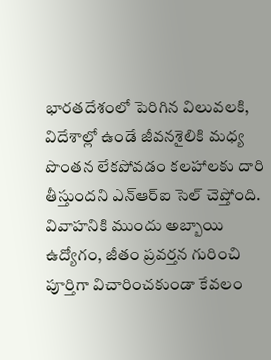భారతదేశంలో పెరిగిన విలువలకి, విదేశాల్లో ఉండే జీవనశైలికి మధ్య పొంతన లేకపోవడం కలహాలకు దారి తీస్తుందని ఎన్ఆర్ఐ సెల్ చెప్తోంది. వివాహనికి ముందు అబ్బాయి ఉద్యోగం, జీతం ప్రవర్తన గురించి పూర్తిగా విచారించకుండా కేవలం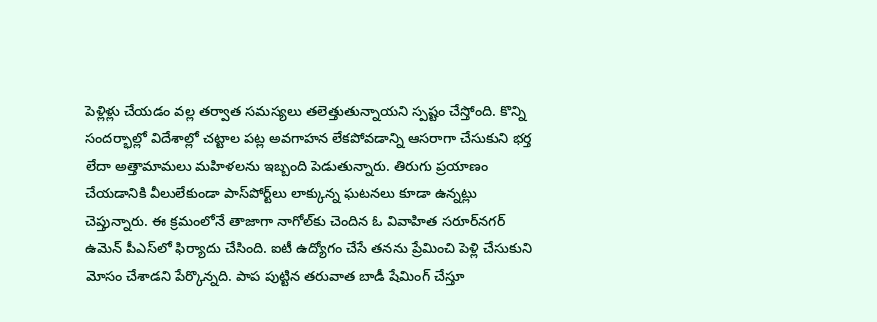పెళ్లిళ్లు చేయడం వల్ల తర్వాత సమస్యలు తలెత్తుతున్నాయని స్పష్టం చేస్తోంది. కొన్ని సందర్భాల్లో విదేశాల్లో చట్టాల పట్ల అవగాహన లేకపోవడాన్ని ఆసరాగా చేసుకుని భర్త లేదా అత్తామామలు మహిళలను ఇబ్బంది పెడుతున్నారు. తిరుగు ప్రయాణం చేయడానికి వీలులేకుండా పాస్‌పోర్ట్‌లు లాక్కున్న ఘటనలు కూడా ఉన్నట్లు చెప్తున్నారు. ఈ క్రమంలోనే తాజాగా నాగోల్‌కు చెందిన ఓ వివాహిత సరూర్‌నగర్ ఉమెన్ పీఎస్‌లో ఫిర్యాదు చేసింది. ఐటీ ఉద్యోగం చేసే తనను ప్రేమించి పెళ్లి చేసుకుని మోసం చేశాడని పేర్కొన్నది. పాప పుట్టిన తరువాత బాడీ షేమింగ్ చేస్తూ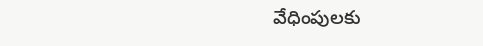వేధింపులకు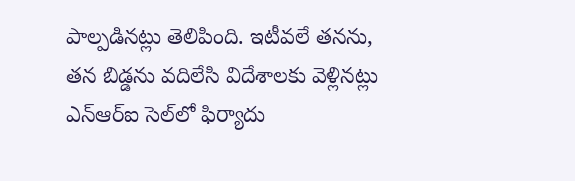పాల్పడినట్లు తెలిపింది. ఇటీవలే తనను, తన బిడ్డను వదిలేసి విదేశాలకు వెళ్లినట్లు ఎన్ఆర్ఐ సెల్‌లో ఫిర్యాదు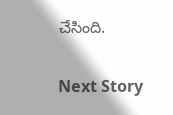చేసింది.

Next Story